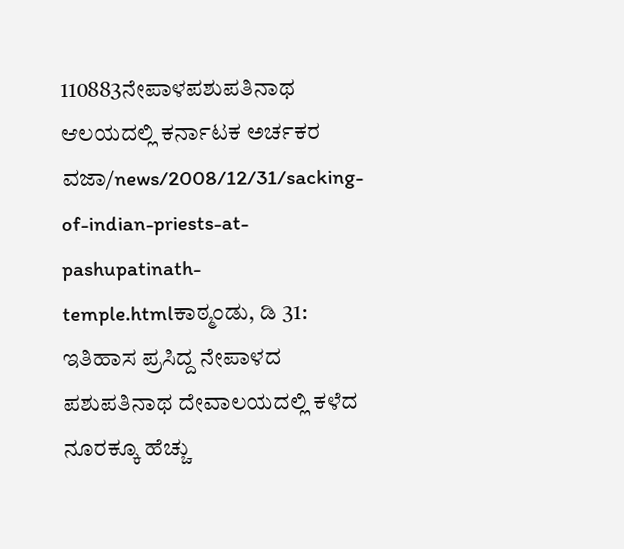110883ನೇಪಾಳಪಶುಪತಿನಾಥ ಆಲಯದಲ್ಲಿ ಕರ್ನಾಟಕ ಅರ್ಚಕರ ವಜಾ/news/2008/12/31/sacking-of-indian-priests-at-pashupatinath-temple.htmlಕಾಠ್ಮಂಡು, ಡಿ 31: ಇತಿಹಾಸ ಪ್ರಸಿದ್ದ ನೇಪಾಳದ ಪಶುಪತಿನಾಥ ದೇವಾಲಯದಲ್ಲಿ ಕಳೆದ ನೂರಕ್ಕೂ ಹೆಚ್ಚು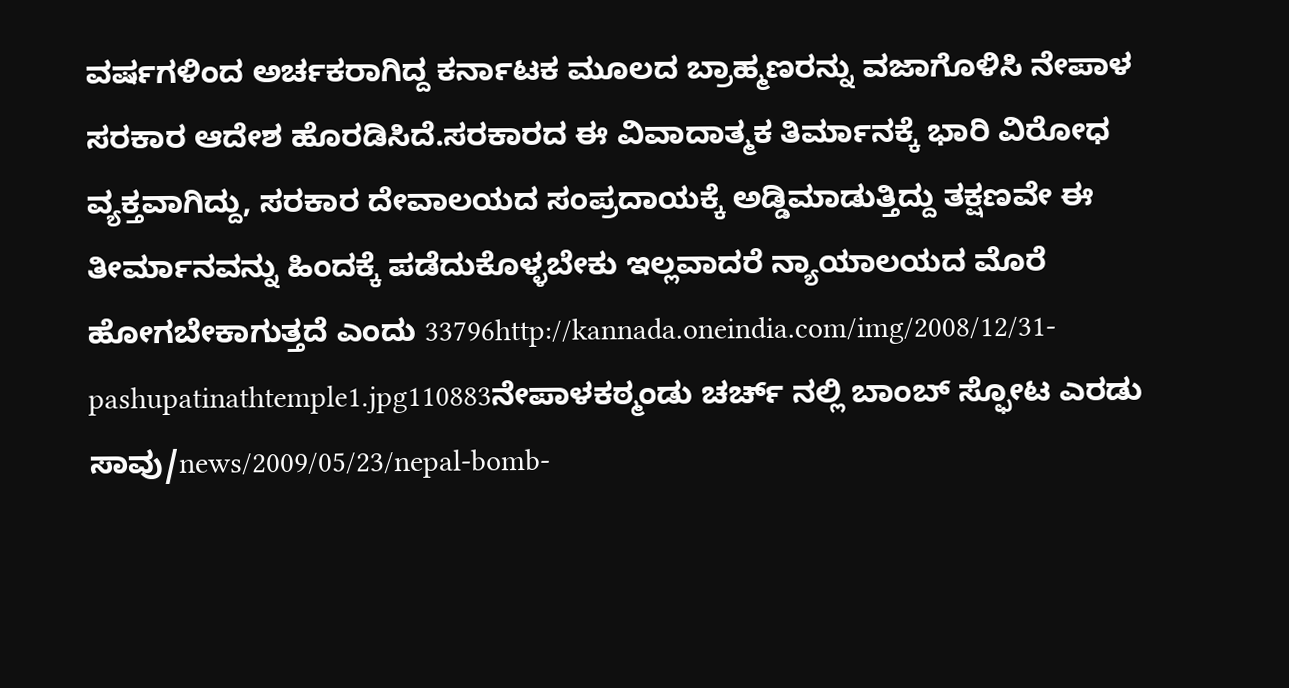ವರ್ಷಗಳಿಂದ ಅರ್ಚಕರಾಗಿದ್ದ ಕರ್ನಾಟಕ ಮೂಲದ ಬ್ರಾಹ್ಮಣರನ್ನು ವಜಾಗೊಳಿಸಿ ನೇಪಾಳ ಸರಕಾರ ಆದೇಶ ಹೊರಡಿಸಿದೆ.ಸರಕಾರದ ಈ ವಿವಾದಾತ್ಮಕ ತಿರ್ಮಾನಕ್ಕೆ ಭಾರಿ ವಿರೋಧ ವ್ಯಕ್ತವಾಗಿದ್ದು, ಸರಕಾರ ದೇವಾಲಯದ ಸಂಪ್ರದಾಯಕ್ಕೆ ಅಡ್ಡಿಮಾಡುತ್ತಿದ್ದು ತಕ್ಷಣವೇ ಈ ತೀರ್ಮಾನವನ್ನು ಹಿಂದಕ್ಕೆ ಪಡೆದುಕೊಳ್ಳಬೇಕು ಇಲ್ಲವಾದರೆ ನ್ಯಾಯಾಲಯದ ಮೊರೆ ಹೋಗಬೇಕಾಗುತ್ತದೆ ಎಂದು 33796http://kannada.oneindia.com/img/2008/12/31-pashupatinathtemple1.jpg110883ನೇಪಾಳಕಠ್ಮಂಡು ಚರ್ಚ್ ನಲ್ಲಿ ಬಾಂಬ್ ಸ್ಫೋಟ ಎರಡು ಸಾವು/news/2009/05/23/nepal-bomb-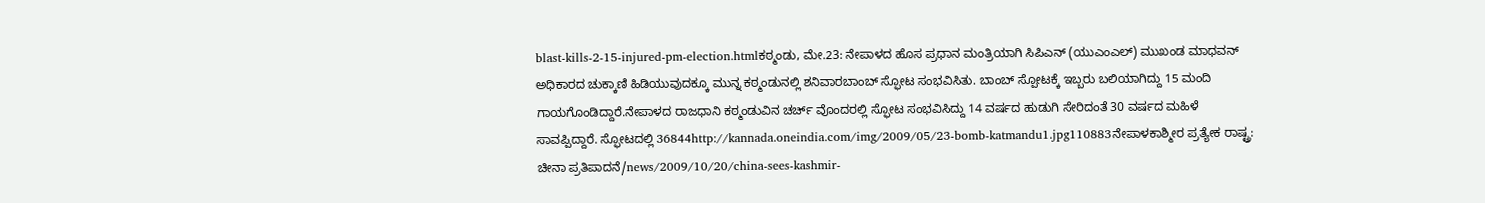blast-kills-2-15-injured-pm-election.htmlಕಠ್ಮಂಡು, ಮೇ.23: ನೇಪಾಳದ ಹೊಸ ಪ್ರಧಾನ ಮಂತ್ರಿಯಾಗಿ ಸಿಪಿಎನ್ (ಯುಎಂಎಲ್) ಮುಖಂಡ ಮಾಧವನ್ ಅಧಿಕಾರದ ಚುಕ್ಕಾಣಿ ಹಿಡಿಯುವುದಕ್ಕೂ ಮುನ್ನ ಕಠ್ಮಂಡುನಲ್ಲಿ ಶನಿವಾರಬಾಂಬ್ ಸ್ಫೋಟ ಸಂಭವಿಸಿತು. ಬಾಂಬ್ ಸ್ಪೋಟಕ್ಕೆ ಇಬ್ಬರು ಬಲಿಯಾಗಿದ್ದು 15 ಮಂದಿ ಗಾಯಗೊಂಡಿದ್ದಾರೆ.ನೇಪಾಳದ ರಾಜಧಾನಿ ಕಠ್ಮಂಡುವಿನ ಚರ್ಚ್ ವೊಂದರಲ್ಲಿ ಸ್ಫೋಟ ಸಂಭವಿಸಿದ್ದು 14 ವರ್ಷದ ಹುಡುಗಿ ಸೇರಿದಂತೆ 30 ವರ್ಷದ ಮಹಿಳೆ ಸಾವಪ್ಪಿದ್ದಾರೆ. ಸ್ಫೋಟದಲ್ಲಿ 36844http://kannada.oneindia.com/img/2009/05/23-bomb-katmandu1.jpg110883ನೇಪಾಳಕಾಶ್ಮೀರ ಪ್ರತ್ಯೇಕ ರಾಷ್ಟ್ರ: ಚೀನಾ ಪ್ರತಿಪಾದನೆ/news/2009/10/20/china-sees-kashmir-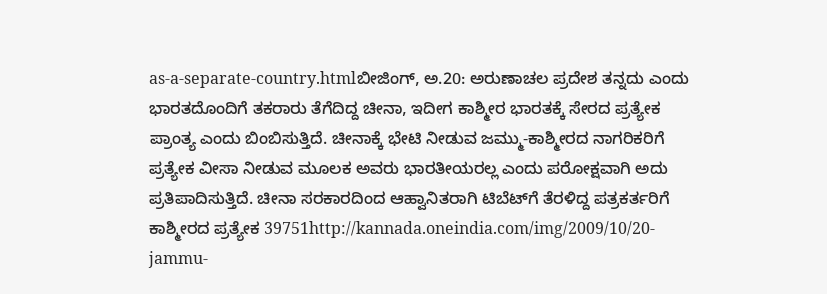as-a-separate-country.htmlಬೀಜಿಂಗ್, ಅ.20: ಅರುಣಾಚಲ ಪ್ರದೇಶ ತನ್ನದು ಎಂದು ಭಾರತದೊಂದಿಗೆ ತಕರಾರು ತೆಗೆದಿದ್ದ ಚೀನಾ, ಇದೀಗ ಕಾಶ್ಮೀರ ಭಾರತಕ್ಕೆ ಸೇರದ ಪ್ರತ್ಯೇಕ ಪ್ರಾಂತ್ಯ ಎಂದು ಬಿಂಬಿಸುತ್ತಿದೆ. ಚೀನಾಕ್ಕೆ ಭೇಟಿ ನೀಡುವ ಜಮ್ಮು-ಕಾಶ್ಮೀರದ ನಾಗರಿಕರಿಗೆ ಪ್ರತ್ಯೇಕ ವೀಸಾ ನೀಡುವ ಮೂಲಕ ಅವರು ಭಾರತೀಯರಲ್ಲ ಎಂದು ಪರೋಕ್ಷವಾಗಿ ಅದು ಪ್ರತಿಪಾದಿಸುತ್ತಿದೆ. ಚೀನಾ ಸರಕಾರದಿಂದ ಆಹ್ವಾನಿತರಾಗಿ ಟಿಬೆಟ್‌ಗೆ ತೆರಳಿದ್ದ ಪತ್ರಕರ್ತರಿಗೆ ಕಾಶ್ಮೀರದ ಪ್ರತ್ಯೇಕ 39751http://kannada.oneindia.com/img/2009/10/20-jammu-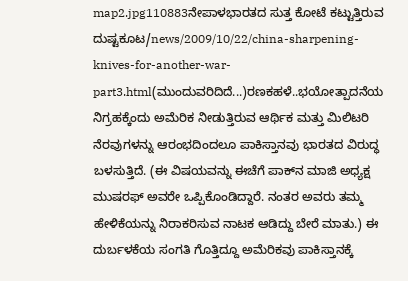map2.jpg110883ನೇಪಾಳಭಾರತದ ಸುತ್ತ ಕೋಟೆ ಕಟ್ಟುತ್ತಿರುವ ದುಷ್ಟಕೂಟ/news/2009/10/22/china-sharpening-knives-for-another-war-part3.html(ಮುಂದುವರಿದಿದೆ...)ರಣಕಹಳೆ..ಭಯೋತ್ಪಾದನೆಯ ನಿಗ್ರಹಕ್ಕೆಂದು ಅಮೆರಿಕ ನೀಡುತ್ತಿರುವ ಆರ್ಥಿಕ ಮತ್ತು ಮಿಲಿಟರಿ ನೆರವುಗಳನ್ನು ಆರಂಭದಿಂದಲೂ ಪಾಕಿಸ್ತಾನವು ಭಾರತದ ವಿರುದ್ಧ ಬಳಸುತ್ತಿದೆ. (ಈ ವಿಷಯವನ್ನು ಈಚೆಗೆ ಪಾಕ್‌ನ ಮಾಜಿ ಅಧ್ಯಕ್ಷ ಮುಷರಫ್ ಅವರೇ ಒಪ್ಪಿಕೊಂಡಿದ್ದಾರೆ. ನಂತರ ಅವರು ತಮ್ಮ ಹೇಳಿಕೆಯನ್ನು ನಿರಾಕರಿಸುವ ನಾಟಕ ಆಡಿದ್ದು ಬೇರೆ ಮಾತು.) ಈ ದುರ್ಬಳಕೆಯ ಸಂಗತಿ ಗೊತ್ತಿದ್ದೂ ಅಮೆರಿಕವು ಪಾಕಿಸ್ತಾನಕ್ಕೆ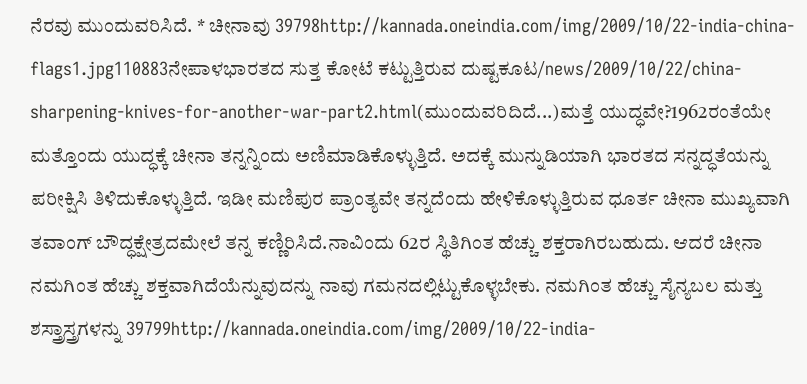ನೆರವು ಮುಂದುವರಿಸಿದೆ. * ಚೀನಾವು 39798http://kannada.oneindia.com/img/2009/10/22-india-china-flags1.jpg110883ನೇಪಾಳಭಾರತದ ಸುತ್ತ ಕೋಟೆ ಕಟ್ಟುತ್ತಿರುವ ದುಷ್ಟಕೂಟ/news/2009/10/22/china-sharpening-knives-for-another-war-part2.html(ಮುಂದುವರಿದಿದೆ...)ಮತ್ತೆ ಯುದ್ಧವೇ?1962ರಂತೆಯೇ ಮತ್ತೊಂದು ಯುದ್ಧಕ್ಕೆ ಚೀನಾ ತನ್ನನ್ನಿಂದು ಅಣಿಮಾಡಿಕೊಳ್ಳುತ್ತಿದೆ. ಅದಕ್ಕೆ ಮುನ್ನುಡಿಯಾಗಿ ಭಾರತದ ಸನ್ನದ್ಧತೆಯನ್ನು ಪರೀಕ್ಷಿಸಿ ತಿಳಿದುಕೊಳ್ಳುತ್ತಿದೆ. ಇಡೀ ಮಣಿಪುರ ಪ್ರಾಂತ್ಯವೇ ತನ್ನದೆಂದು ಹೇಳಿಕೊಳ್ಳುತ್ತಿರುವ ಧೂರ್ತ ಚೀನಾ ಮುಖ್ಯವಾಗಿ ತವಾಂಗ್ ಬೌದ್ಧಕ್ಷೇತ್ರದಮೇಲೆ ತನ್ನ ಕಣ್ಣಿರಿಸಿದೆ.ನಾವಿಂದು 62ರ ಸ್ಥಿತಿಗಿಂತ ಹೆಚ್ಚು ಶಕ್ತರಾಗಿರಬಹುದು. ಆದರೆ ಚೀನಾ ನಮಗಿಂತ ಹೆಚ್ಚು ಶಕ್ತವಾಗಿದೆಯೆನ್ನುವುದನ್ನು ನಾವು ಗಮನದಲ್ಲಿಟ್ಟುಕೊಳ್ಳಬೇಕು. ನಮಗಿಂತ ಹೆಚ್ಚು ಸೈನ್ಯಬಲ ಮತ್ತು ಶಸ್ತ್ರಾಸ್ತ್ರಗಳನ್ನು 39799http://kannada.oneindia.com/img/2009/10/22-india-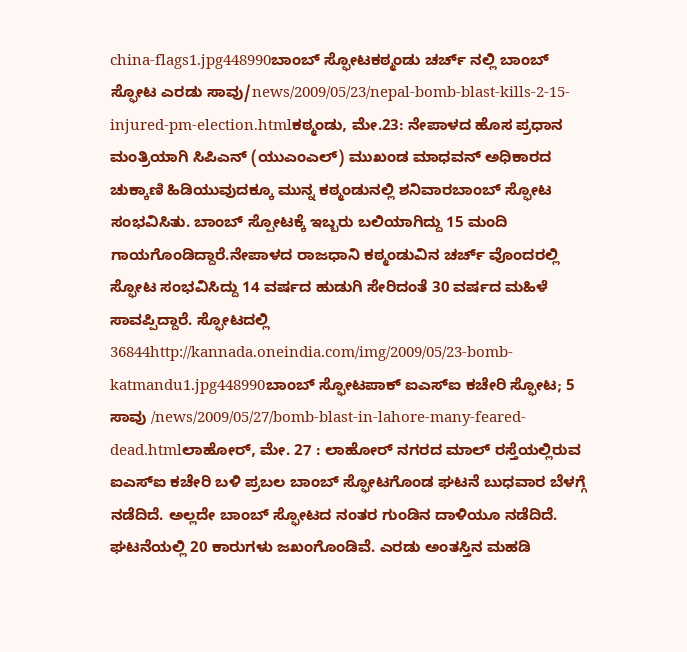china-flags1.jpg448990ಬಾಂಬ್ ಸ್ಫೋಟಕಠ್ಮಂಡು ಚರ್ಚ್ ನಲ್ಲಿ ಬಾಂಬ್ ಸ್ಫೋಟ ಎರಡು ಸಾವು/news/2009/05/23/nepal-bomb-blast-kills-2-15-injured-pm-election.htmlಕಠ್ಮಂಡು, ಮೇ.23: ನೇಪಾಳದ ಹೊಸ ಪ್ರಧಾನ ಮಂತ್ರಿಯಾಗಿ ಸಿಪಿಎನ್ (ಯುಎಂಎಲ್) ಮುಖಂಡ ಮಾಧವನ್ ಅಧಿಕಾರದ ಚುಕ್ಕಾಣಿ ಹಿಡಿಯುವುದಕ್ಕೂ ಮುನ್ನ ಕಠ್ಮಂಡುನಲ್ಲಿ ಶನಿವಾರಬಾಂಬ್ ಸ್ಫೋಟ ಸಂಭವಿಸಿತು. ಬಾಂಬ್ ಸ್ಪೋಟಕ್ಕೆ ಇಬ್ಬರು ಬಲಿಯಾಗಿದ್ದು 15 ಮಂದಿ ಗಾಯಗೊಂಡಿದ್ದಾರೆ.ನೇಪಾಳದ ರಾಜಧಾನಿ ಕಠ್ಮಂಡುವಿನ ಚರ್ಚ್ ವೊಂದರಲ್ಲಿ ಸ್ಫೋಟ ಸಂಭವಿಸಿದ್ದು 14 ವರ್ಷದ ಹುಡುಗಿ ಸೇರಿದಂತೆ 30 ವರ್ಷದ ಮಹಿಳೆ ಸಾವಪ್ಪಿದ್ದಾರೆ. ಸ್ಫೋಟದಲ್ಲಿ 36844http://kannada.oneindia.com/img/2009/05/23-bomb-katmandu1.jpg448990ಬಾಂಬ್ ಸ್ಫೋಟಪಾಕ್ ಐಎಸ್ಐ ಕಚೇರಿ ಸ್ಫೋಟ; 5 ಸಾವು /news/2009/05/27/bomb-blast-in-lahore-many-feared-dead.htmlಲಾಹೋರ್, ಮೇ. 27 : ಲಾಹೋರ್ ನಗರದ ಮಾಲ್ ರಸ್ತೆಯಲ್ಲಿರುವ ಐಎಸ್ಐ ಕಚೇರಿ ಬಳಿ ಪ್ರಬಲ ಬಾಂಬ್ ಸ್ಫೋಟಗೊಂಡ ಘಟನೆ ಬುಧವಾರ ಬೆಳಗ್ಗೆ ನಡೆದಿದೆ. ಅಲ್ಲದೇ ಬಾಂಬ್ ಸ್ಫೋಟದ ನಂತರ ಗುಂಡಿನ ದಾಳಿಯೂ ನಡೆದಿದೆ. ಘಟನೆಯಲ್ಲಿ 20 ಕಾರುಗಳು ಜಖಂಗೊಂಡಿವೆ. ಎರಡು ಅಂತಸ್ತಿನ ಮಹಡಿ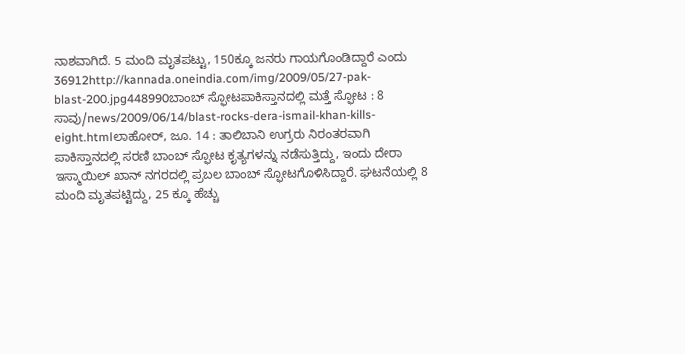ನಾಶವಾಗಿದೆ. 5 ಮಂದಿ ಮೃತಪಟ್ಟು, 150ಕ್ಕೂ ಜನರು ಗಾಯಗೊಂಡಿದ್ದಾರೆ ಎಂದು 36912http://kannada.oneindia.com/img/2009/05/27-pak-blast-200.jpg448990ಬಾಂಬ್ ಸ್ಫೋಟಪಾಕಿಸ್ತಾನದಲ್ಲಿ ಮತ್ತೆ ಸ್ಫೋಟ : 8 ಸಾವು/news/2009/06/14/blast-rocks-dera-ismail-khan-kills-eight.htmlಲಾಹೋರ್, ಜೂ. 14 : ತಾಲಿಬಾನಿ ಉಗ್ರರು ನಿರಂತರವಾಗಿ ಪಾಕಿಸ್ತಾನದಲ್ಲಿ ಸರಣಿ ಬಾಂಬ್ ಸ್ಫೋಟ ಕೃತ್ಯಗಳನ್ನು ನಡೆಸುತ್ತಿದ್ದು, ಇಂದು ದೇರಾ ಇಸ್ಮಾಯಿಲ್ ಖಾನ್ ನಗರದಲ್ಲಿ ಪ್ರಬಲ ಬಾಂಬ್ ಸ್ಫೋಟಗೊಳಿಸಿದ್ದಾರೆ. ಘಟನೆಯಲ್ಲಿ 8 ಮಂದಿ ಮೃತಪಟ್ಟಿದ್ದು, 25 ಕ್ಕೂ ಹೆಚ್ಚು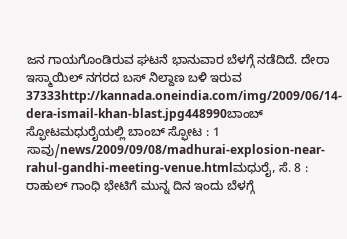ಜನ ಗಾಯಗೊಂಡಿರುವ ಘಟನೆ ಭಾನುವಾರ ಬೆಳಗ್ಗೆ ನಡೆದಿದೆ. ದೇರಾ ಇಸ್ಮಾಯಿಲ್ ನಗರದ ಬಸ್ ನಿಲ್ದಾಣ ಬಳಿ ಇರುವ 37333http://kannada.oneindia.com/img/2009/06/14-dera-ismail-khan-blast.jpg448990ಬಾಂಬ್ ಸ್ಫೋಟಮಧುರೈಯಲ್ಲಿ ಬಾಂಬ್ ಸ್ಫೋಟ : 1 ಸಾವು/news/2009/09/08/madhurai-explosion-near-rahul-gandhi-meeting-venue.htmlಮಧುರೈ, ಸೆ. 8 : ರಾಹುಲ್ ಗಾಂಧಿ ಭೇಟಿಗೆ ಮುನ್ನ ದಿನ ಇಂದು ಬೆಳಗ್ಗೆ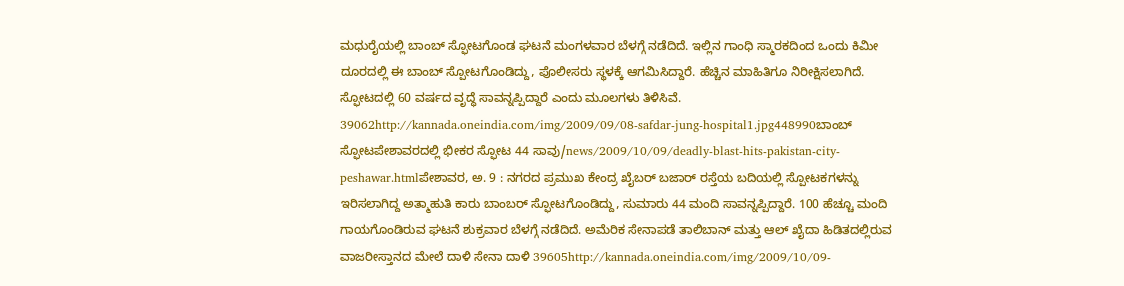ಮಧುರೈಯಲ್ಲಿ ಬಾಂಬ್ ಸ್ಫೋಟಗೊಂಡ ಘಟನೆ ಮಂಗಳವಾರ ಬೆಳಗ್ಗೆ ನಡೆದಿದೆ. ಇಲ್ಲಿನ ಗಾಂಧಿ ಸ್ಮಾರಕದಿಂದ ಒಂದು ಕಿಮೀ ದೂರದಲ್ಲಿ ಈ ಬಾಂಬ್ ಸ್ಪೋಟಗೊಂಡಿದ್ದು, ಪೊಲೀಸರು ಸ್ಥಳಕ್ಕೆ ಆಗಮಿಸಿದ್ದಾರೆ. ಹೆಚ್ಚಿನ ಮಾಹಿತಿಗೂ ನಿರೀಕ್ಷಿಸಲಾಗಿದೆ. ಸ್ಫೋಟದಲ್ಲಿ 60 ವರ್ಷದ ವೃದ್ಧೆ ಸಾವನ್ನಪ್ಪಿದ್ದಾರೆ ಎಂದು ಮೂಲಗಳು ತಿಳಿಸಿವೆ. 39062http://kannada.oneindia.com/img/2009/09/08-safdar-jung-hospital1.jpg448990ಬಾಂಬ್ ಸ್ಫೋಟಪೇಶಾವರದಲ್ಲಿ ಭೀಕರ ಸ್ಫೋಟ 44 ಸಾವು/news/2009/10/09/deadly-blast-hits-pakistan-city-peshawar.htmlಪೇಶಾವರ, ಅ. 9 : ನಗರದ ಪ್ರಮುಖ ಕೇಂದ್ರ ಖೈಬರ್ ಬಜಾರ್ ರಸ್ತೆಯ ಬದಿಯಲ್ಲಿ ಸ್ಪೋಟಕಗಳನ್ನು ಇರಿಸಲಾಗಿದ್ದ ಅತ್ಮಾಹುತಿ ಕಾರು ಬಾಂಬರ್ ಸ್ಫೋಟಗೊಂಡಿದ್ದು, ಸುಮಾರು 44 ಮಂದಿ ಸಾವನ್ನಪ್ಪಿದ್ದಾರೆ. 100 ಹೆಚ್ಚೂ ಮಂದಿ ಗಾಯಗೊಂಡಿರುವ ಘಟನೆ ಶುಕ್ರವಾರ ಬೆಳಗ್ಗೆ ನಡೆದಿದೆ. ಅಮೆರಿಕ ಸೇನಾಪಡೆ ತಾಲಿಬಾನ್ ಮತ್ತು ಆಲ್ ಖೈದಾ ಹಿಡಿತದಲ್ಲಿರುವ ವಾಜರೀಸ್ತಾನದ ಮೇಲೆ ದಾಳಿ ಸೇನಾ ದಾಳಿ 39605http://kannada.oneindia.com/img/2009/10/09-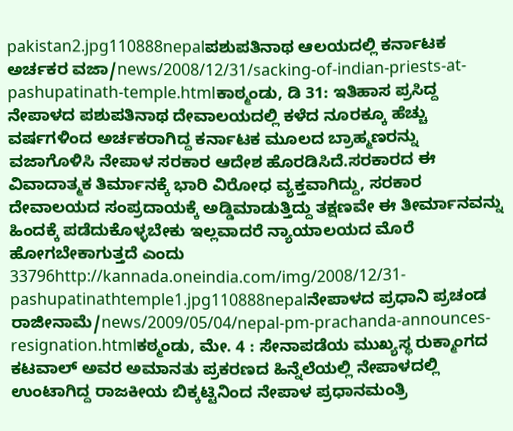pakistan2.jpg110888nepalಪಶುಪತಿನಾಥ ಆಲಯದಲ್ಲಿ ಕರ್ನಾಟಕ ಅರ್ಚಕರ ವಜಾ/news/2008/12/31/sacking-of-indian-priests-at-pashupatinath-temple.htmlಕಾಠ್ಮಂಡು, ಡಿ 31: ಇತಿಹಾಸ ಪ್ರಸಿದ್ದ ನೇಪಾಳದ ಪಶುಪತಿನಾಥ ದೇವಾಲಯದಲ್ಲಿ ಕಳೆದ ನೂರಕ್ಕೂ ಹೆಚ್ಚು ವರ್ಷಗಳಿಂದ ಅರ್ಚಕರಾಗಿದ್ದ ಕರ್ನಾಟಕ ಮೂಲದ ಬ್ರಾಹ್ಮಣರನ್ನು ವಜಾಗೊಳಿಸಿ ನೇಪಾಳ ಸರಕಾರ ಆದೇಶ ಹೊರಡಿಸಿದೆ.ಸರಕಾರದ ಈ ವಿವಾದಾತ್ಮಕ ತಿರ್ಮಾನಕ್ಕೆ ಭಾರಿ ವಿರೋಧ ವ್ಯಕ್ತವಾಗಿದ್ದು, ಸರಕಾರ ದೇವಾಲಯದ ಸಂಪ್ರದಾಯಕ್ಕೆ ಅಡ್ಡಿಮಾಡುತ್ತಿದ್ದು ತಕ್ಷಣವೇ ಈ ತೀರ್ಮಾನವನ್ನು ಹಿಂದಕ್ಕೆ ಪಡೆದುಕೊಳ್ಳಬೇಕು ಇಲ್ಲವಾದರೆ ನ್ಯಾಯಾಲಯದ ಮೊರೆ ಹೋಗಬೇಕಾಗುತ್ತದೆ ಎಂದು 33796http://kannada.oneindia.com/img/2008/12/31-pashupatinathtemple1.jpg110888nepalನೇಪಾಳದ ಪ್ರಧಾನಿ ಪ್ರಚಂಡ ರಾಜೀನಾಮೆ/news/2009/05/04/nepal-pm-prachanda-announces-resignation.htmlಕಠ್ಮಂಡು, ಮೇ. 4 : ಸೇನಾಪಡೆಯ ಮುಖ್ಯಸ್ಥ ರುಕ್ಮಾಂಗದ ಕಟವಾಲ್ ಅವರ ಅಮಾನತು ಪ್ರಕರಣದ ಹಿನ್ನೆಲೆಯಲ್ಲಿ ನೇಪಾಳದಲ್ಲಿ ಉಂಟಾಗಿದ್ದ ರಾಜಕೀಯ ಬಿಕ್ಕಟ್ಟಿನಿಂದ ನೇಪಾಳ ಪ್ರಧಾನಮಂತ್ರಿ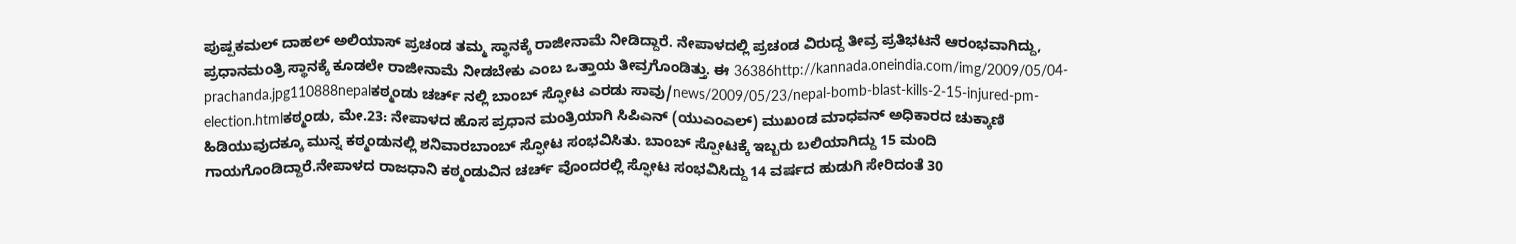ಪುಷ್ಪಕಮಲ್ ದಾಹಲ್ ಅಲಿಯಾಸ್ ಪ್ರಚಂಡ ತಮ್ಮ ಸ್ಥಾನಕ್ಕೆ ರಾಜೀನಾಮೆ ನೀಡಿದ್ದಾರೆ. ನೇಪಾಳದಲ್ಲಿ ಪ್ರಚಂಡ ವಿರುದ್ದ ತೀವ್ರ ಪ್ರತಿಭಟನೆ ಆರಂಭವಾಗಿದ್ದು, ಪ್ರಧಾನಮಂತ್ರಿ ಸ್ಥಾನಕ್ಕೆ ಕೂಡಲೇ ರಾಜೀನಾಮೆ ನೀಡಬೇಕು ಎಂಬ ಒತ್ತಾಯ ತೀವ್ರಗೊಂಡಿತ್ತು. ಈ 36386http://kannada.oneindia.com/img/2009/05/04-prachanda.jpg110888nepalಕಠ್ಮಂಡು ಚರ್ಚ್ ನಲ್ಲಿ ಬಾಂಬ್ ಸ್ಫೋಟ ಎರಡು ಸಾವು/news/2009/05/23/nepal-bomb-blast-kills-2-15-injured-pm-election.htmlಕಠ್ಮಂಡು, ಮೇ.23: ನೇಪಾಳದ ಹೊಸ ಪ್ರಧಾನ ಮಂತ್ರಿಯಾಗಿ ಸಿಪಿಎನ್ (ಯುಎಂಎಲ್) ಮುಖಂಡ ಮಾಧವನ್ ಅಧಿಕಾರದ ಚುಕ್ಕಾಣಿ ಹಿಡಿಯುವುದಕ್ಕೂ ಮುನ್ನ ಕಠ್ಮಂಡುನಲ್ಲಿ ಶನಿವಾರಬಾಂಬ್ ಸ್ಫೋಟ ಸಂಭವಿಸಿತು. ಬಾಂಬ್ ಸ್ಪೋಟಕ್ಕೆ ಇಬ್ಬರು ಬಲಿಯಾಗಿದ್ದು 15 ಮಂದಿ ಗಾಯಗೊಂಡಿದ್ದಾರೆ.ನೇಪಾಳದ ರಾಜಧಾನಿ ಕಠ್ಮಂಡುವಿನ ಚರ್ಚ್ ವೊಂದರಲ್ಲಿ ಸ್ಫೋಟ ಸಂಭವಿಸಿದ್ದು 14 ವರ್ಷದ ಹುಡುಗಿ ಸೇರಿದಂತೆ 30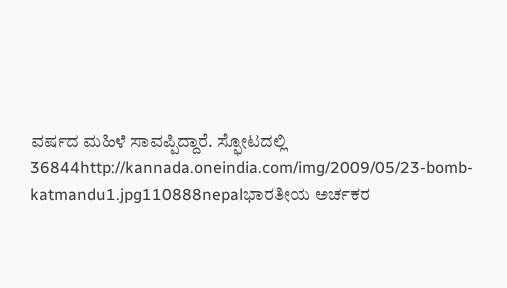ವರ್ಷದ ಮಹಿಳೆ ಸಾವಪ್ಪಿದ್ದಾರೆ. ಸ್ಫೋಟದಲ್ಲಿ 36844http://kannada.oneindia.com/img/2009/05/23-bomb-katmandu1.jpg110888nepalಭಾರತೀಯ ಅರ್ಚಕರ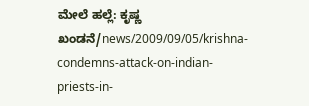ಮೇಲೆ ಹಲ್ಲೆ: ಕೃಷ್ಣ ಖಂಡನೆ/news/2009/09/05/krishna-condemns-attack-on-indian-priests-in-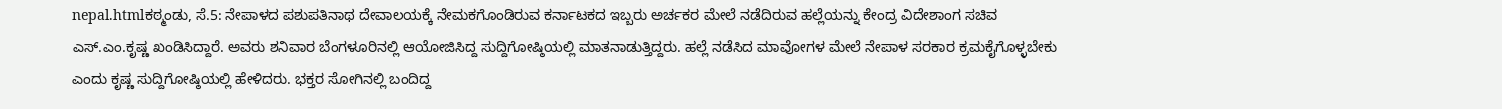nepal.htmlಕಠ್ಮಂಡು, ಸೆ.5: ನೇಪಾಳದ ಪಶುಪತಿನಾಥ ದೇವಾಲಯಕ್ಕೆ ನೇಮಕಗೊಂಡಿರುವ ಕರ್ನಾಟಕದ ಇಬ್ಬರು ಅರ್ಚಕರ ಮೇಲೆ ನಡೆದಿರುವ ಹಲ್ಲೆಯನ್ನು ಕೇಂದ್ರ ವಿದೇಶಾಂಗ ಸಚಿವ ಎಸ್.ಎಂ.ಕೃಷ್ಣ ಖಂಡಿಸಿದ್ದಾರೆ. ಅವರು ಶನಿವಾರ ಬೆಂಗಳೂರಿನಲ್ಲಿ ಆಯೋಜಿಸಿದ್ದ ಸುದ್ದಿಗೋಷ್ಠಿಯಲ್ಲಿ ಮಾತನಾಡುತ್ತಿದ್ದರು. ಹಲ್ಲೆ ನಡೆಸಿದ ಮಾವೋಗಳ ಮೇಲೆ ನೇಪಾಳ ಸರಕಾರ ಕ್ರಮಕೈಗೊಳ್ಳಬೇಕು ಎಂದು ಕೃಷ್ಣ ಸುದ್ದಿಗೋಷ್ಠಿಯಲ್ಲಿ ಹೇಳಿದರು. ಭಕ್ತರ ಸೋಗಿನಲ್ಲಿ ಬಂದಿದ್ದ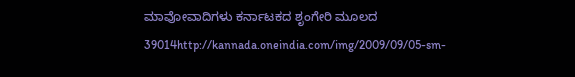ಮಾವೋವಾದಿಗಳು ಕರ್ನಾಟಕದ ಶೃಂಗೇರಿ ಮೂಲದ 39014http://kannada.oneindia.com/img/2009/09/05-sm-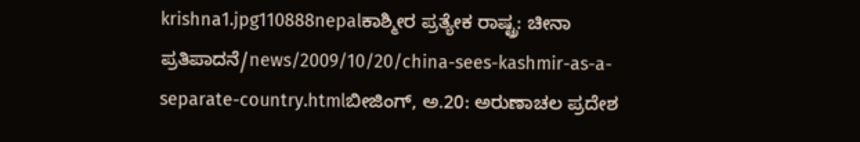krishna1.jpg110888nepalಕಾಶ್ಮೀರ ಪ್ರತ್ಯೇಕ ರಾಷ್ಟ್ರ: ಚೀನಾ ಪ್ರತಿಪಾದನೆ/news/2009/10/20/china-sees-kashmir-as-a-separate-country.htmlಬೀಜಿಂಗ್, ಅ.20: ಅರುಣಾಚಲ ಪ್ರದೇಶ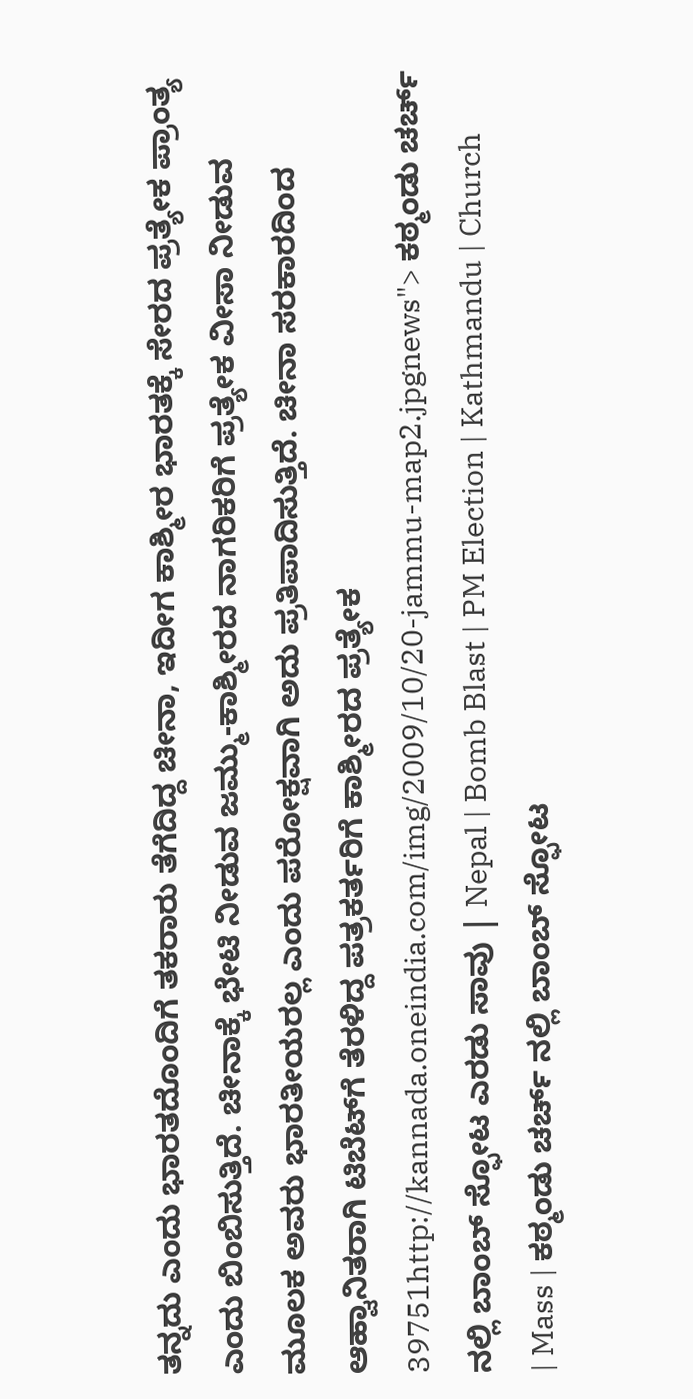ತನ್ನದು ಎಂದು ಭಾರತದೊಂದಿಗೆ ತಕರಾರು ತೆಗೆದಿದ್ದ ಚೀನಾ, ಇದೀಗ ಕಾಶ್ಮೀರ ಭಾರತಕ್ಕೆ ಸೇರದ ಪ್ರತ್ಯೇಕ ಪ್ರಾಂತ್ಯ ಎಂದು ಬಿಂಬಿಸುತ್ತಿದೆ. ಚೀನಾಕ್ಕೆ ಭೇಟಿ ನೀಡುವ ಜಮ್ಮು-ಕಾಶ್ಮೀರದ ನಾಗರಿಕರಿಗೆ ಪ್ರತ್ಯೇಕ ವೀಸಾ ನೀಡುವ ಮೂಲಕ ಅವರು ಭಾರತೀಯರಲ್ಲ ಎಂದು ಪರೋಕ್ಷವಾಗಿ ಅದು ಪ್ರತಿಪಾದಿಸುತ್ತಿದೆ. ಚೀನಾ ಸರಕಾರದಿಂದ ಆಹ್ವಾನಿತರಾಗಿ ಟಿಬೆಟ್‌ಗೆ ತೆರಳಿದ್ದ ಪತ್ರಕರ್ತರಿಗೆ ಕಾಶ್ಮೀರದ ಪ್ರತ್ಯೇಕ 39751http://kannada.oneindia.com/img/2009/10/20-jammu-map2.jpgnews"> ಕಠ್ಮಂಡು ಚರ್ಚ್ ನಲ್ಲಿ ಬಾಂಬ್ ಸ್ಫೋಟ ಎರಡು ಸಾವು | Nepal | Bomb Blast | PM Election | Kathmandu | Church | Mass | ಕಠ್ಮಂಡು ಚರ್ಚ್ ನಲ್ಲಿ ಬಾಂಬ್ ಸ್ಫೋಟ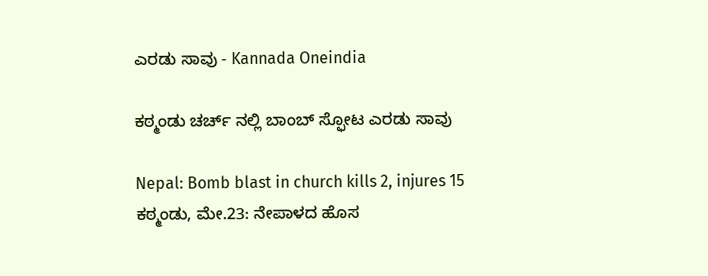ಎರಡು ಸಾವು - Kannada Oneindia

ಕಠ್ಮಂಡು ಚರ್ಚ್ ನಲ್ಲಿ ಬಾಂಬ್ ಸ್ಫೋಟ ಎರಡು ಸಾವು

Nepal: Bomb blast in church kills 2, injures 15
ಕಠ್ಮಂಡು, ಮೇ.23: ನೇಪಾಳದ ಹೊಸ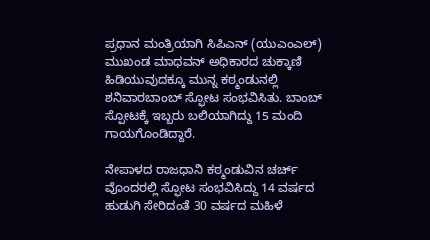ಪ್ರಧಾನ ಮಂತ್ರಿಯಾಗಿ ಸಿಪಿಎನ್ (ಯುಎಂಎಲ್) ಮುಖಂಡ ಮಾಧವನ್ ಅಧಿಕಾರದ ಚುಕ್ಕಾಣಿ ಹಿಡಿಯುವುದಕ್ಕೂ ಮುನ್ನ ಕಠ್ಮಂಡುನಲ್ಲಿ ಶನಿವಾರಬಾಂಬ್ ಸ್ಫೋಟ ಸಂಭವಿಸಿತು. ಬಾಂಬ್ ಸ್ಪೋಟಕ್ಕೆ ಇಬ್ಬರು ಬಲಿಯಾಗಿದ್ದು 15 ಮಂದಿ ಗಾಯಗೊಂಡಿದ್ದಾರೆ.

ನೇಪಾಳದ ರಾಜಧಾನಿ ಕಠ್ಮಂಡುವಿನ ಚರ್ಚ್ ವೊಂದರಲ್ಲಿ ಸ್ಫೋಟ ಸಂಭವಿಸಿದ್ದು 14 ವರ್ಷದ ಹುಡುಗಿ ಸೇರಿದಂತೆ 30 ವರ್ಷದ ಮಹಿಳೆ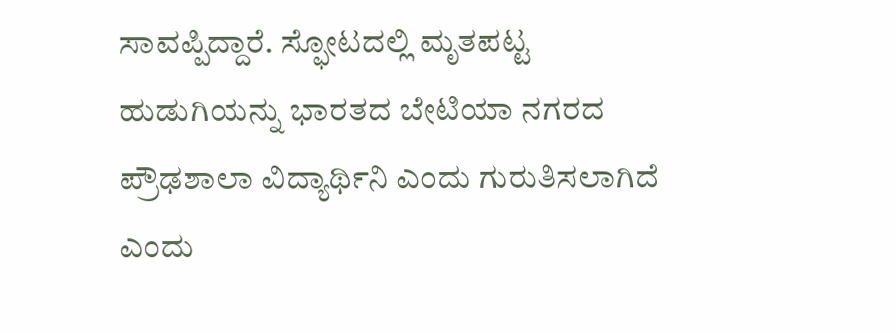ಸಾವಪ್ಪಿದ್ದಾರೆ. ಸ್ಫೋಟದಲ್ಲಿ ಮೃತಪಟ್ಟ ಹುಡುಗಿಯನ್ನು ಭಾರತದ ಬೇಟಿಯಾ ನಗರದ ಪ್ರೌಢಶಾಲಾ ವಿದ್ಯಾರ್ಥಿನಿ ಎಂದು ಗುರುತಿಸಲಾಗಿದೆ ಎಂದು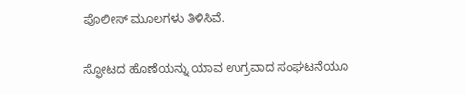ಪೊಲೀಸ್ ಮೂಲಗಳು ತಿಳಿಸಿವೆ.

ಸ್ಫೋಟದ ಹೊಣೆಯನ್ನು ಯಾವ ಉಗ್ರವಾದ ಸಂಘಟನೆಯೂ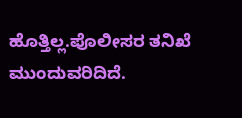ಹೊತ್ತಿಲ್ಲ.ಪೊಲೀಸರ ತನಿಖೆ ಮುಂದುವರಿದಿದೆ.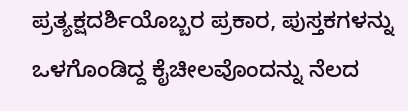ಪ್ರತ್ಯಕ್ಷದರ್ಶಿಯೊಬ್ಬರ ಪ್ರಕಾರ, ಪುಸ್ತಕಗಳನ್ನು ಒಳಗೊಂಡಿದ್ದ ಕೈಚೀಲವೊಂದನ್ನು ನೆಲದ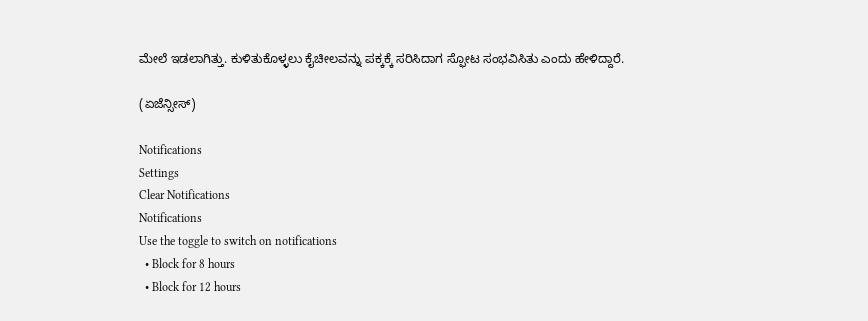ಮೇಲೆ ಇಡಲಾಗಿತ್ತು. ಕುಳಿತುಕೊಳ್ಳಲು ಕೈಚೀಲವನ್ನು ಪಕ್ಕಕ್ಕೆ ಸರಿಸಿದಾಗ ಸ್ಫೋಟ ಸಂಭವಿಸಿತು ಎಂದು ಹೇಳಿದ್ದಾರೆ.

(ಏಜೆನ್ಸೀಸ್)

Notifications
Settings
Clear Notifications
Notifications
Use the toggle to switch on notifications
  • Block for 8 hours
  • Block for 12 hours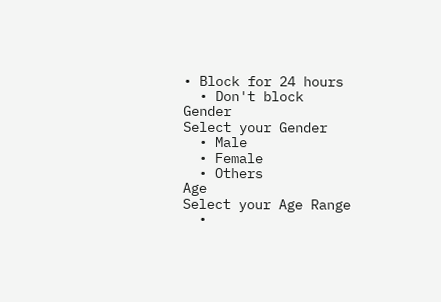• Block for 24 hours
  • Don't block
Gender
Select your Gender
  • Male
  • Female
  • Others
Age
Select your Age Range
  •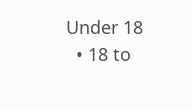Under 18
  • 18 to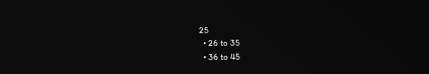25
  • 26 to 35
  • 36 to 45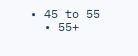• 45 to 55
  • 55+